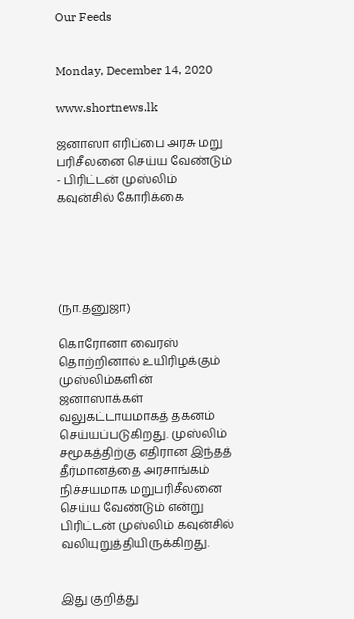Our Feeds


Monday, December 14, 2020

www.shortnews.lk

ஜனாஸா எரிப்பை அரசு மறு பரிசீலனை செய்ய வேண்டும் - பிரிட்டன் முஸ்லிம் கவுன்சில் கோரிக்கை





(நா.தனுஜா)

கொரோனா வைரஸ் தொற்றினால் உயிரிழக்கும் முஸ்லிம்களின் ஜனாஸாக்கள் வலுகட்டாயமாகத் தகனம் செய்யப்படுகிறது. முஸ்லிம் சமூகத்திற்கு எதிரான இந்தத் தீர்மானத்தை அரசாங்கம் நிச்சயமாக மறுபரிசீலனை செய்ய வேண்டும் என்று பிரிட்டன் முஸ்லிம் கவுன்சில் வலியுறுத்தியிருக்கிறது.


இது குறித்து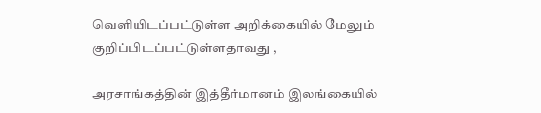வெளியிடப்பட்டுள்ள அறிக்கையில் மேலும் குறிப்பிடப்பட்டுள்ளதாவது ,

அரசாங்கத்தின் இத்தீர்மானம் இலங்கையில்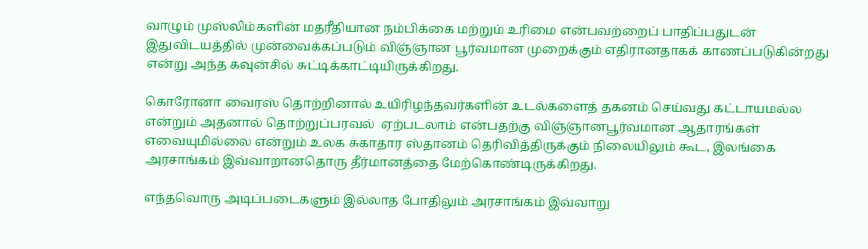வாழும் முஸ்லிம்களின் மதரீதியான நம்பிக்கை மற்றும் உரிமை என்பவற்றைப் பாதிப்பதுடன் இதுவிடயத்தில் முன்வைக்கப்படும் விஞ்ஞான பூர்வமான முறைக்கும் எதிரானதாகக் காணப்படுகின்றது என்று அந்த கவுன்சில் சுட்டிக்காட்டியிருக்கிறது.

கொரோனா வைரஸ் தொற்றினால் உயிரிழந்தவர்களின் உடல்களைத் தகனம் செய்வது கட்டாயமல்ல  என்றும் அதனால் தொற்றுப்பரவல்  ஏற்படலாம் என்பதற்கு விஞ்ஞானபூர்வமான ஆதாரங்கள் எவையுமில்லை என்றும் உலக சுகாதார ஸ்தானம் தெரிவித்திருக்கும் நிலையிலும் கூட, இலங்கை அரசாங்கம் இவ்வாறானதொரு தீர்மானத்தை மேற்கொண்டிருக்கிறது.

எந்தவொரு அடிப்படைகளும் இல்லாத போதிலும் அரசாங்கம் இவ்வாறு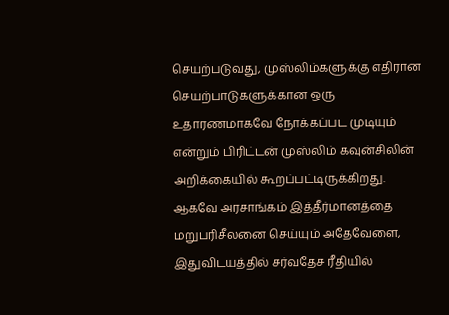செயற்படுவது, முஸ்லிம்களுக்கு எதிரான செயற்பாடுகளுக்கான ஒரு உதாரணமாகவே நோக்கப்பட முடியும் என்றும் பிரிட்டன் முஸ்லிம் கவுன்சிலின் அறிக்கையில் கூறப்பட்டிருக்கிறது. ஆகவே அரசாங்கம் இத்தீர்மானத்தை மறுபரிசீலனை செய்யும் அதேவேளை, இதுவிடயத்தில் சர்வதேச ரீதியில்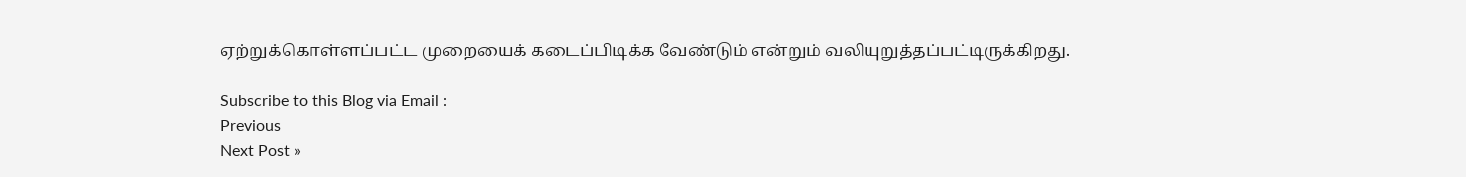ஏற்றுக்கொள்ளப்பட்ட முறையைக் கடைப்பிடிக்க வேண்டும் என்றும் வலியுறுத்தப்பட்டிருக்கிறது.

Subscribe to this Blog via Email :
Previous
Next Post »